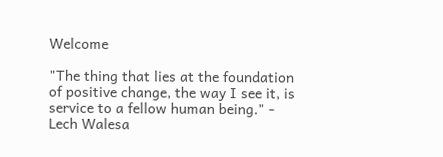Welcome

"The thing that lies at the foundation of positive change, the way I see it, is service to a fellow human being." - Lech Walesa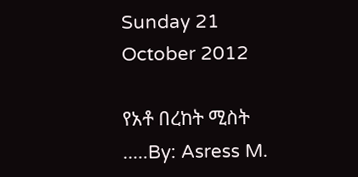Sunday 21 October 2012

የአቶ በረከት ሚስት .....By: Asress M.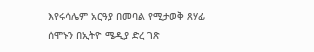እየሩሳሌም አርዓያ በመባል የሚታወቅ ጸሃፊ ሰሞኑን በኢትዮ ሜዲያ ድረ ገጽ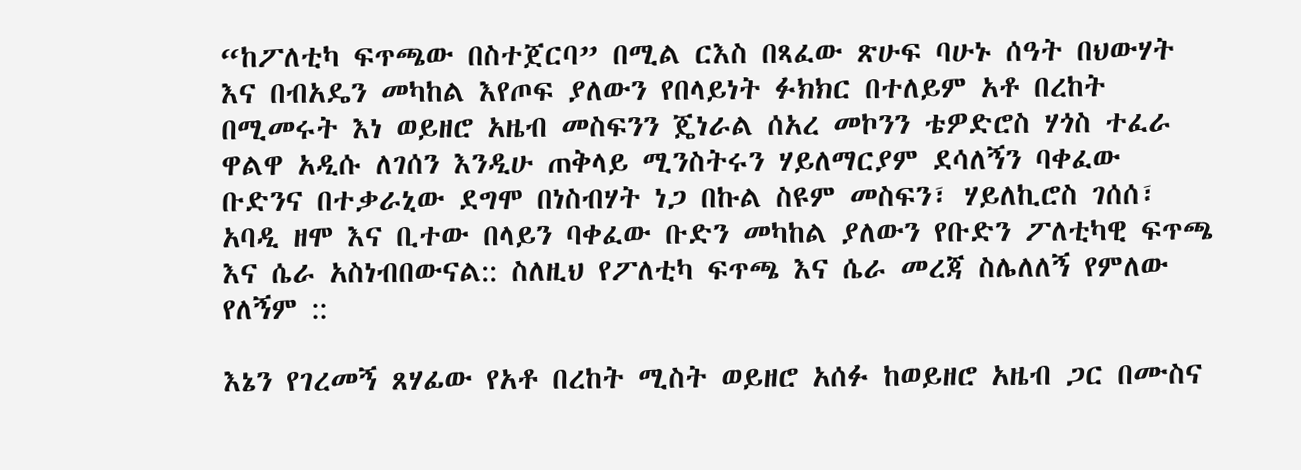“ከፖለቲካ ፍጥጫው በስተጀርባ” በሚል ርእስ በጻፈው ጽሁፍ ባሁኑ ሰዓት በህውሃት እና በብአዴን መካከል እየጦፍ ያለውን የበላይነት ፉክክር በተለይም አቶ በረከት በሚመሩት እነ ወይዘሮ አዜብ መስፍንን ጄነራል ሰአረ መኮንን ቴዎድሮስ ሃጎስ ተፈራ ዋልዋ አዲሱ ለገሰን እንዲሁ ጠቅላይ ሚንስትሩን ሃይለማርያም ደሳለኝን ባቀፈው ቡድንና በተቃራኒው ደግሞ በነስብሃት ነጋ በኩል ስዩም መስፍን፣ ሃይለኪሮስ ገሰሰ፣ አባዲ ዘሞ እና ቢተው በላይን ባቀፈው ቡድን መካከል ያለውን የቡድን ፖለቲካዊ ፍጥጫ እና ሴራ አስነብበውናል:: ስለዚህ የፖለቲካ ፍጥጫ እና ሴራ መረጃ ስሌለለኝ የምለው የለኝም ::

እኔን የገረመኝ ጸሃፊው የአቶ በረከት ሚስት ወይዘሮ አሰፉ ከወይዘሮ አዜብ ጋር በሙስና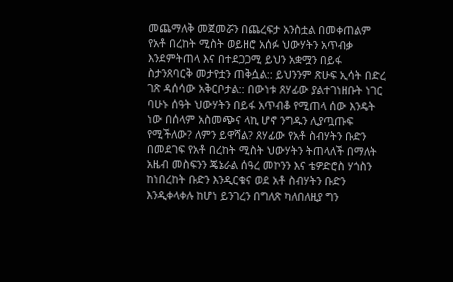መጨማለቅ መጀመሯን በጨረፍታ አንስቷል በመቀጠልም የአቶ በረከት ሚስት ወይዘሮ አሰፉ ህውሃትን አጥብቃ እንደምትጠላ እና በተደጋጋሚ ይህን አቋሟን በይፋ ስታንጸባርቅ መታየቷን ጠቅሷል:: ይህንንም ጽሁፍ ኢሳት በድረ ገጽ ዳሰሳው አቅርቦታል:: በውነቱ ጸሃፊው ያልተገነዘቡት ነገር ባሁኑ ሰዓት ህውሃትን በይፋ አጥብቆ የሚጠላ ሰው እንዴት ነው በሰላም አስመጭና ላኪ ሆኖ ንግዱን ሊያጧጡፍ የሚችለው? ለምን ይዋሻል? ጸሃፊው የአቶ ስብሃትን ቡድን በመደገፍ የአቶ በረከት ሚስት ህውሃትን ትጠላለች በማለት አዜብ መስፍንን ጄኔራል ሰዓረ መኮንን እና ቴዎድሮስ ሃጎስን ከነበረከት ቡድን እንዲርቁና ወደ አቶ ስብሃትን ቡድን እንዲቀላቀሉ ከሆነ ይንገረን በግለጽ ካለበለዚያ ግን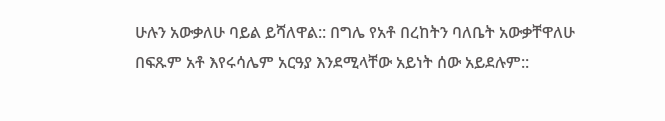ሁሉን አውቃለሁ ባይል ይሻለዋል:: በግሌ የአቶ በረከትን ባለቤት አውቃቸዋለሁ በፍጹም አቶ እየሩሳሌም አርዓያ እንደሚላቸው አይነት ሰው አይደሉም::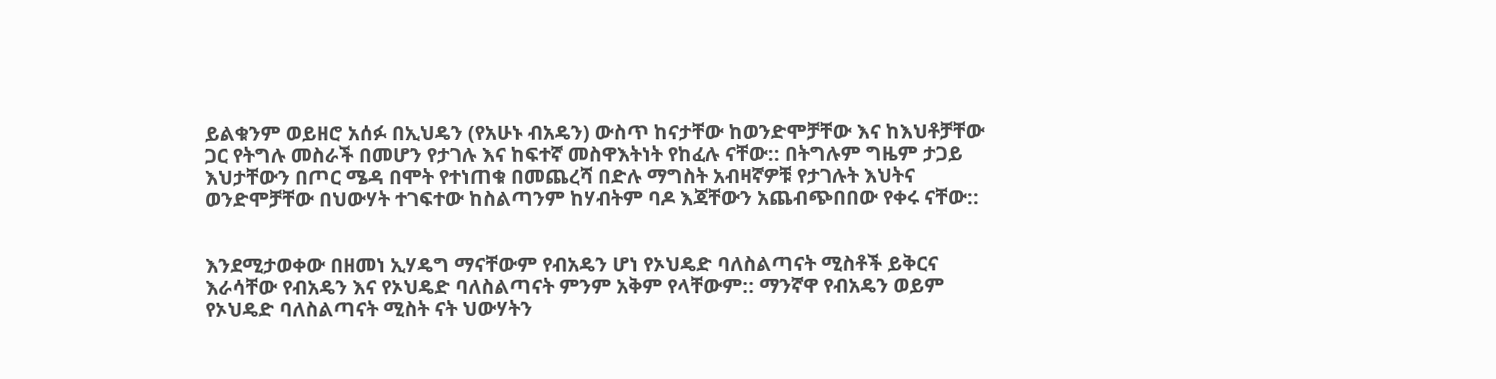ይልቁንም ወይዘሮ አሰፉ በኢህዴን (የአሁኑ ብአዴን) ውስጥ ከናታቸው ከወንድሞቻቸው እና ከእህቶቻቸው ጋር የትግሉ መስራች በመሆን የታገሉ እና ከፍተኛ መስዋእትነት የከፈሉ ናቸው:: በትግሉም ግዜም ታጋይ እህታቸውን በጦር ሜዳ በሞት የተነጠቁ በመጨረሻ በድሉ ማግስት አብዛኛዎቹ የታገሉት እህትና ወንድሞቻቸው በህውሃት ተገፍተው ከስልጣንም ከሃብትም ባዶ እጃቸውን አጨብጭበበው የቀሩ ናቸው::


እንደሚታወቀው በዘመነ ኢሃዴግ ማናቸውም የብአዴን ሆነ የኦህዴድ ባለስልጣናት ሚስቶች ይቅርና እራሳቸው የብአዴን እና የኦህዴድ ባለስልጣናት ምንም አቅም የላቸውም:: ማንኛዋ የብአዴን ወይም የኦህዴድ ባለስልጣናት ሚስት ናት ህውሃትን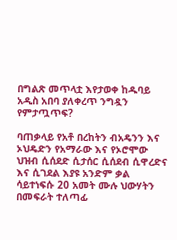በግልጽ መጥላቷ እየታወቀ ከዱባይ አዲስ አበባ ያለቀረጥ ንግዷን የምታጧጥፍ?

ባጠቃላይ የአቶ በረከትን ብአዴንን እና ኦህዴድን የአማራው እና የኦሮሞው ህዝብ ሲሰደድ ሲታሰር ሲሰደብ ሲዋረድና እና ሲገደል እያዩ አንድም ቃል ሳይተነፍሱ 20 አመት ሙሉ ህውሃትን በመፍራት ተለጣፊ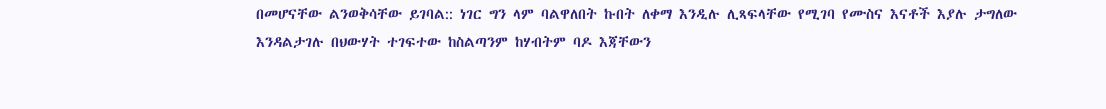በመሆናቸው ልንወቅሳቸው ይገባል:: ነገር ግን ላም ባልዋለበት ኩበት ለቀማ እንዲሉ ሊጻፍላቸው የሚገባ የሙስና እናቶች እያሉ ታግለው እንዳልታገሉ በህውሃት ተገፍተው ከስልጣንም ከሃብትም ባዶ እጃቸውን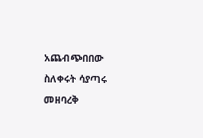አጨብጭበበው ስለቀሩት ሳያጣሩ መዘባረቅ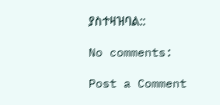ያስተዛዝባል::

No comments:

Post a Comment